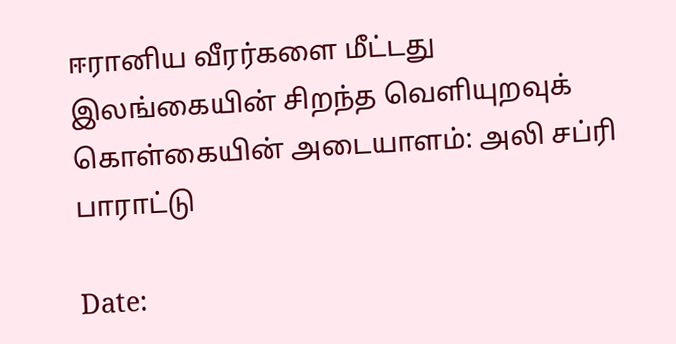ஈரானிய வீரர்களை மீட்டது இலங்கையின் சிறந்த வெளியுறவுக் கொள்கையின் அடையாளம்: அலி சப்ரி பாராட்டு

Date: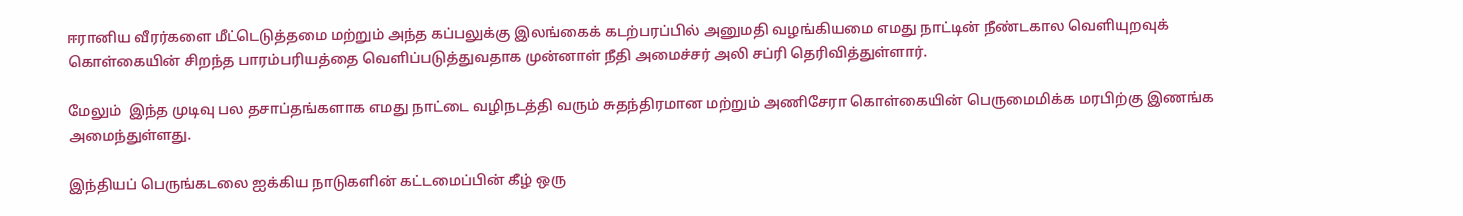ஈரானிய வீரர்களை மீட்டெடுத்தமை மற்றும் அந்த கப்பலுக்கு இலங்கைக் கடற்பரப்பில் அனுமதி வழங்கியமை எமது நாட்டின் நீண்டகால வெளியுறவுக் கொள்கையின் சிறந்த பாரம்பரியத்தை வெளிப்படுத்துவதாக முன்னாள் நீதி அமைச்சர் அலி சப்ரி தெரிவித்துள்ளார்.

மேலும்  இந்த முடிவு பல தசாப்தங்களாக எமது நாட்டை வழிநடத்தி வரும் சுதந்திரமான மற்றும் அணிசேரா கொள்கையின் பெருமைமிக்க மரபிற்கு இணங்க அமைந்துள்ளது.

இந்தியப் பெருங்கடலை ஐக்கிய நாடுகளின் கட்டமைப்பின் கீழ் ஒரு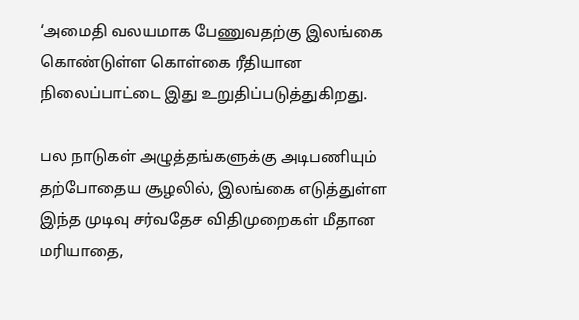‘அமைதி வலயமாக பேணுவதற்கு இலங்கை கொண்டுள்ள கொள்கை ரீதியான நிலைப்பாட்டை இது உறுதிப்படுத்துகிறது.

பல நாடுகள் அழுத்தங்களுக்கு அடிபணியும் தற்போதைய சூழலில், இலங்கை எடுத்துள்ள இந்த முடிவு சர்வதேச விதிமுறைகள் மீதான மரியாதை,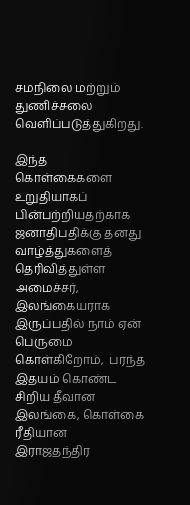சமநிலை மற்றும் துணிச்சலை வெளிப்படுத்துகிறது.

இந்த கொள்கைகளை உறுதியாகப் பின்பற்றியதற்காக ஜனாதிபதிக்கு தனது வாழ்த்துகளைத் தெரிவித்துள்ள அமைச்சர், இலங்கையராக இருப்பதில் நாம் ஏன் பெருமை கொள்கிறோம்,  பரந்த இதயம் கொண்ட சிறிய தீவான இலங்கை, கொள்கை ரீதியான இராஜதந்திர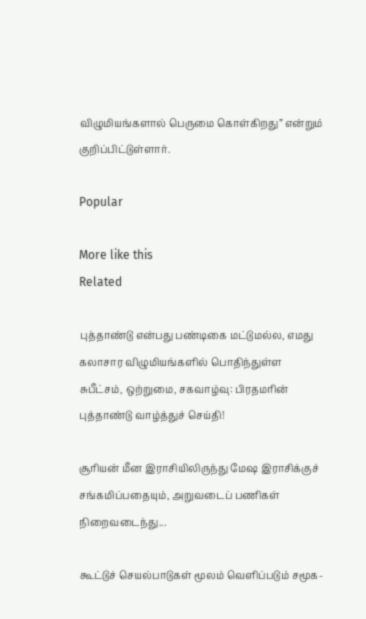விழுமியங்களால் பெருமை கொள்கிறது” என்றும் குறிப்பிட்டுள்ளார்.

Popular

More like this
Related

புத்தாண்டு என்பது பண்டிகை மட்டுமல்ல, எமது கலாசார விழுமியங்களில் பொதிந்துள்ள சுபீட்சம், ஒற்றுமை, சகவாழ்வு: பிரதமரின் புத்தாண்டு வாழ்த்துச் செய்தி!

சூரியன் மீன இராசியிலிருந்து மேஷ இராசிக்குச் சங்கமிப்பதையும், அறுவடைப் பணிகள் நிறைவடைந்து...

கூட்டுச் செயல்பாடுகள் மூலம் வெளிப்படும் சமூக-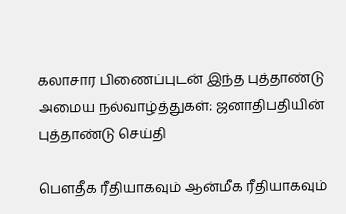கலாசார பிணைப்புடன் இந்த புத்தாண்டு அமைய நல்வாழ்த்துகள்: ஜனாதிபதியின் புத்தாண்டு செய்தி

பௌதீக ரீதியாகவும் ஆன்மீக ரீதியாகவும்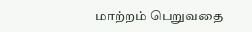மாற்றம் பெறுவதை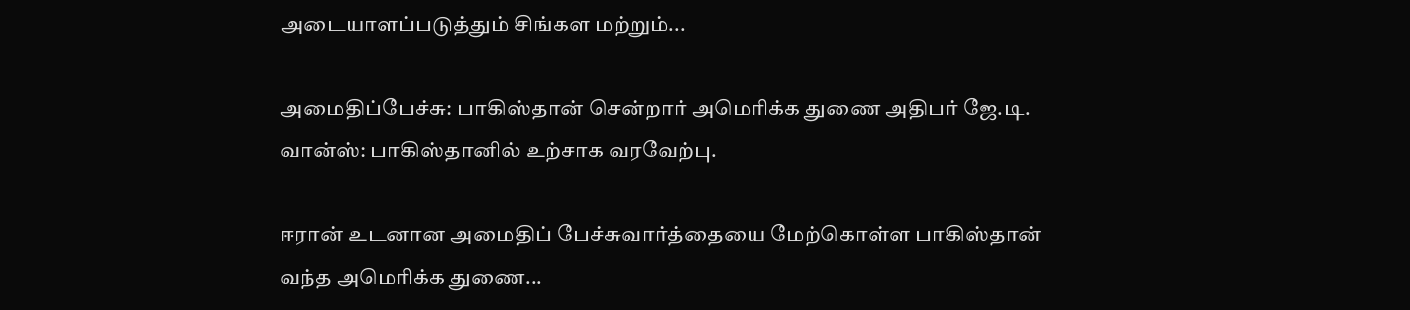அடையாளப்படுத்தும் சிங்கள மற்றும்...

அமைதிப்பேச்சு: பாகிஸ்தான் சென்றார் அமெரிக்க துணை அதிபர் ஜே.டி. வான்ஸ்: பாகிஸ்தானில் உற்சாக வரவேற்பு.

ஈரான் உடனான அமைதிப் பேச்சுவார்த்தையை மேற்கொள்ள பாகிஸ்தான் வந்த அமெரிக்க துணை...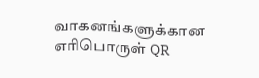வாகனங்களுக்கான எரிபொருள் QR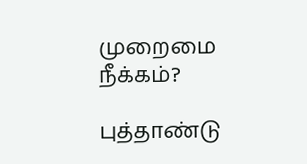முறைமை நீக்கம்?

புத்தாண்டு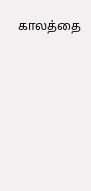காலத்தை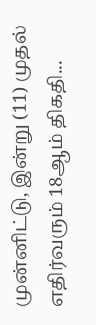முன்னிட்டு, இன்று (11) முதல் எதிர்வரும் 18ஆம் திகதி...